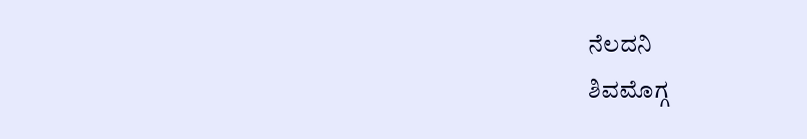ನೆಲದನಿ
ಶಿವಮೊಗ್ಗ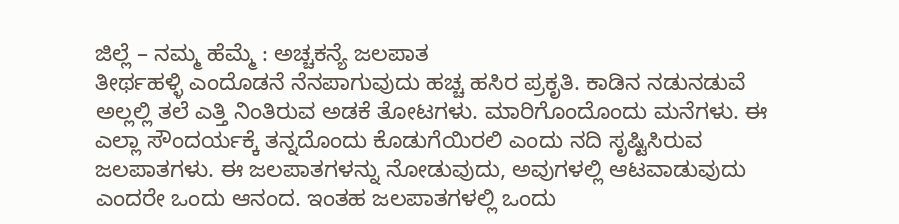ಜಿಲ್ಲೆ – ನಮ್ಮ ಹೆಮ್ಮೆ : ಅಚ್ಚಕನ್ಯೆ ಜಲಪಾತ
ತೀರ್ಥಹಳ್ಳಿ ಎಂದೊಡನೆ ನೆನಪಾಗುವುದು ಹಚ್ಚ ಹಸಿರ ಪ್ರಕೃತಿ. ಕಾಡಿನ ನಡುನಡುವೆ ಅಲ್ಲಲ್ಲಿ ತಲೆ ಎತ್ತಿ ನಿಂತಿರುವ ಅಡಕೆ ತೋಟಗಳು. ಮಾರಿಗೊಂದೊಂದು ಮನೆಗಳು. ಈ ಎಲ್ಲಾ ಸೌಂದರ್ಯಕ್ಕೆ ತನ್ನದೊಂದು ಕೊಡುಗೆಯಿರಲಿ ಎಂದು ನದಿ ಸೃಷ್ಟಿಸಿರುವ ಜಲಪಾತಗಳು. ಈ ಜಲಪಾತಗಳನ್ನು ನೋಡುವುದು, ಅವುಗಳಲ್ಲಿ ಆಟವಾಡುವುದು ಎಂದರೇ ಒಂದು ಆನಂದ. ಇಂತಹ ಜಲಪಾತಗಳಲ್ಲಿ ಒಂದು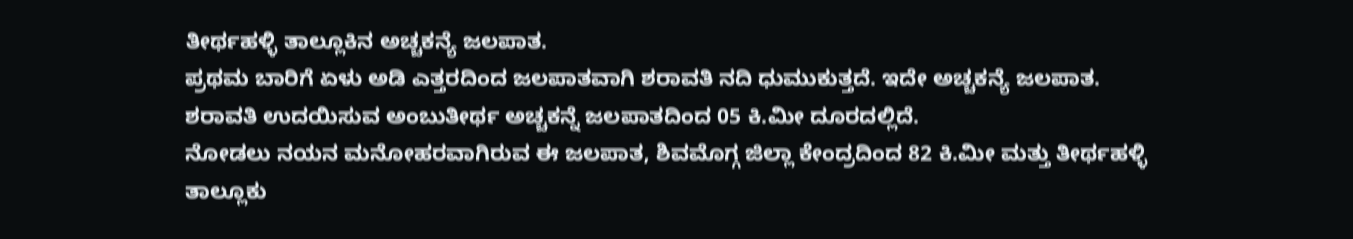ತೀರ್ಥಹಳ್ಳಿ ತಾಲ್ಲೂಕಿನ ಅಚ್ಚಕನ್ಯೆ ಜಲಪಾತ.
ಪ್ರಥಮ ಬಾರಿಗೆ ಏಳು ಅಡಿ ಎತ್ತರದಿಂದ ಜಲಪಾತವಾಗಿ ಶರಾವತಿ ನದಿ ಧುಮುಕುತ್ತದೆ. ಇದೇ ಅಚ್ಚಕನ್ಯೆ ಜಲಪಾತ. ಶರಾವತಿ ಉದಯಿಸುವ ಅಂಬುತೀರ್ಥ ಅಚ್ಚಕನ್ನೆ ಜಲಪಾತದಿಂದ 05 ಕಿ.ಮೀ ದೂರದಲ್ಲಿದೆ.
ನೋಡಲು ನಯನ ಮನೋಹರವಾಗಿರುವ ಈ ಜಲಪಾತ, ಶಿವಮೊಗ್ಗ ಜಿಲ್ಲಾ ಕೇಂದ್ರದಿಂದ 82 ಕಿ.ಮೀ ಮತ್ತು ತೀರ್ಥಹಳ್ಳಿ ತಾಲ್ಲೂಕು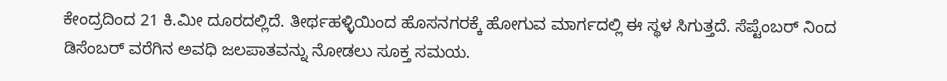ಕೇಂದ್ರದಿಂದ 21 ಕಿ.ಮೀ ದೂರದಲ್ಲಿದೆ. ತೀರ್ಥಹಳ್ಳಿಯಿಂದ ಹೊಸನಗರಕ್ಕೆ ಹೋಗುವ ಮಾರ್ಗದಲ್ಲಿ ಈ ಸ್ಥಳ ಸಿಗುತ್ತದೆ. ಸೆಪ್ಟೆಂಬರ್ ನಿಂದ ಡಿಸೆಂಬರ್ ವರೆಗಿನ ಅವಧಿ ಜಲಪಾತವನ್ನು ನೋಡಲು ಸೂಕ್ತ ಸಮಯ.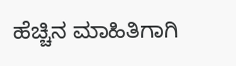ಹೆಚ್ಚಿನ ಮಾಹಿತಿಗಾಗಿ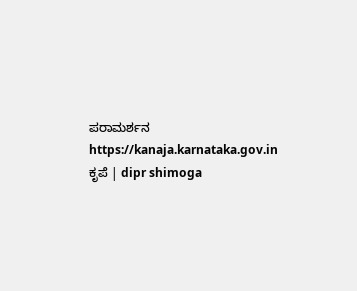ಪರಾಮರ್ಶನ
https://kanaja.karnataka.gov.in
ಕೃಪೆ | dipr shimoga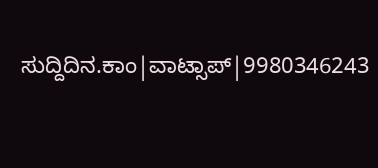ಸುದ್ದಿದಿನ.ಕಾಂ|ವಾಟ್ಸಾಪ್|9980346243